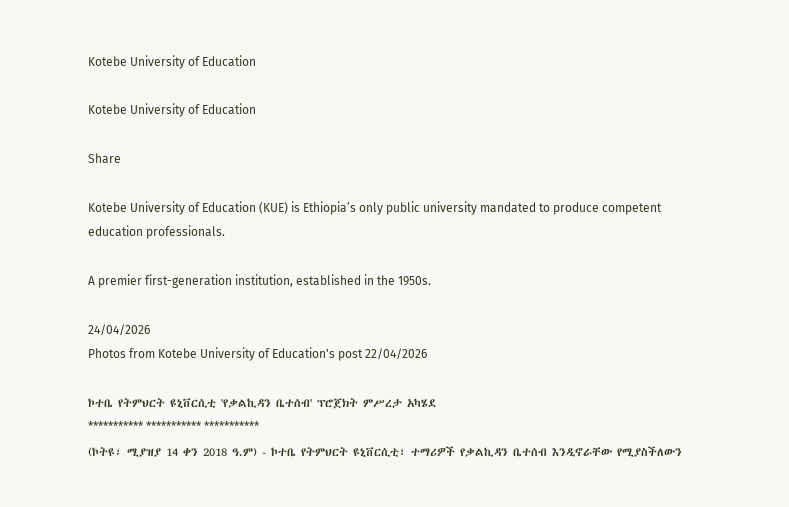Kotebe University of Education

Kotebe University of Education

Share

Kotebe University of Education (KUE) is Ethiopia’s only public university mandated to produce competent education professionals.

A premier first-generation institution, established in the 1950s.

24/04/2026
Photos from Kotebe University of Education's post 22/04/2026

ኮተቤ የትምህርት ዩኒቨርሲቲ 'የቃልኪዳን ቤተሰብ' ፕሮጀክት ምሥረታ አካሄደ
*********** *********** ***********
(ኮትዩ፣ ሚያዝያ 14 ቀን 2018 ዓ.ም) - ኮተቤ የትምህርት ዩኒቨርሲቲ፣ ተማሪዎች የቃልኪዳን ቤተሰብ እንዲኖራቸው የሚያስችለውን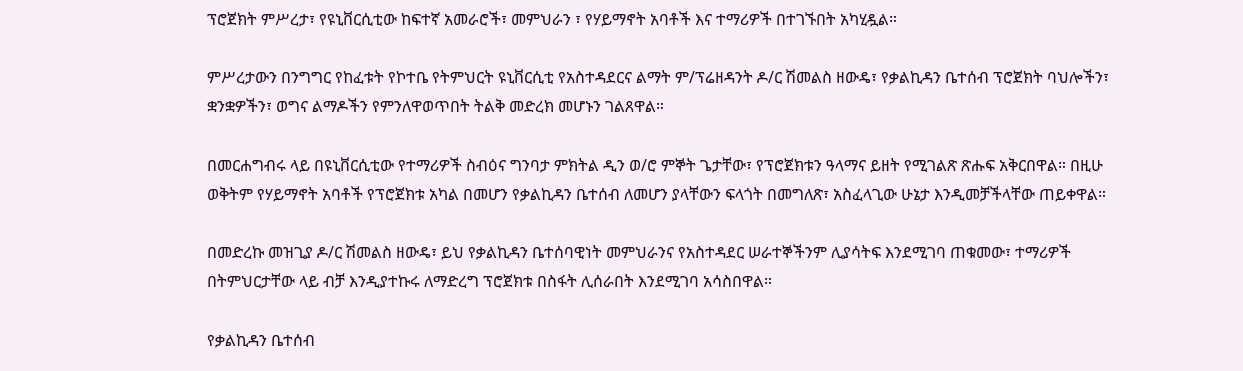ፕሮጀክት ምሥረታ፣ የዩኒቨርሲቲው ከፍተኛ አመራሮች፣ መምህራን ፣ የሃይማኖት አባቶች እና ተማሪዎች በተገኙበት አካሂዷል።

ምሥረታውን በንግግር የከፈቱት የኮተቤ የትምህርት ዩኒቨርሲቲ የአስተዳደርና ልማት ም/ፕሬዘዳንት ዶ/ር ሽመልስ ዘውዴ፣ የቃልኪዳን ቤተሰብ ፕሮጀክት ባህሎችን፣ ቋንቋዎችን፣ ወግና ልማዶችን የምንለዋወጥበት ትልቅ መድረክ መሆኑን ገልጸዋል።

በመርሐግብሩ ላይ በዩኒቨርሲቲው የተማሪዎች ስብዕና ግንባታ ምክትል ዲን ወ/ሮ ምኞት ጌታቸው፣ የፕሮጀክቱን ዓላማና ይዘት የሚገልጽ ጽሑፍ አቅርበዋል። በዚሁ ወቅትም የሃይማኖት አባቶች የፕሮጀክቱ አካል በመሆን የቃልኪዳን ቤተሰብ ለመሆን ያላቸውን ፍላጎት በመግለጽ፣ አስፈላጊው ሁኔታ እንዲመቻችላቸው ጠይቀዋል።

በመድረኩ መዝጊያ ዶ/ር ሽመልስ ዘውዴ፣ ይህ የቃልኪዳን ቤተሰባዊነት መምህራንና የአስተዳደር ሠራተኞችንም ሊያሳትፍ እንደሚገባ ጠቁመው፣ ተማሪዎች በትምህርታቸው ላይ ብቻ እንዲያተኩሩ ለማድረግ ፕሮጀክቱ በስፋት ሊሰራበት እንደሚገባ አሳስበዋል።

የቃልኪዳን ቤተሰብ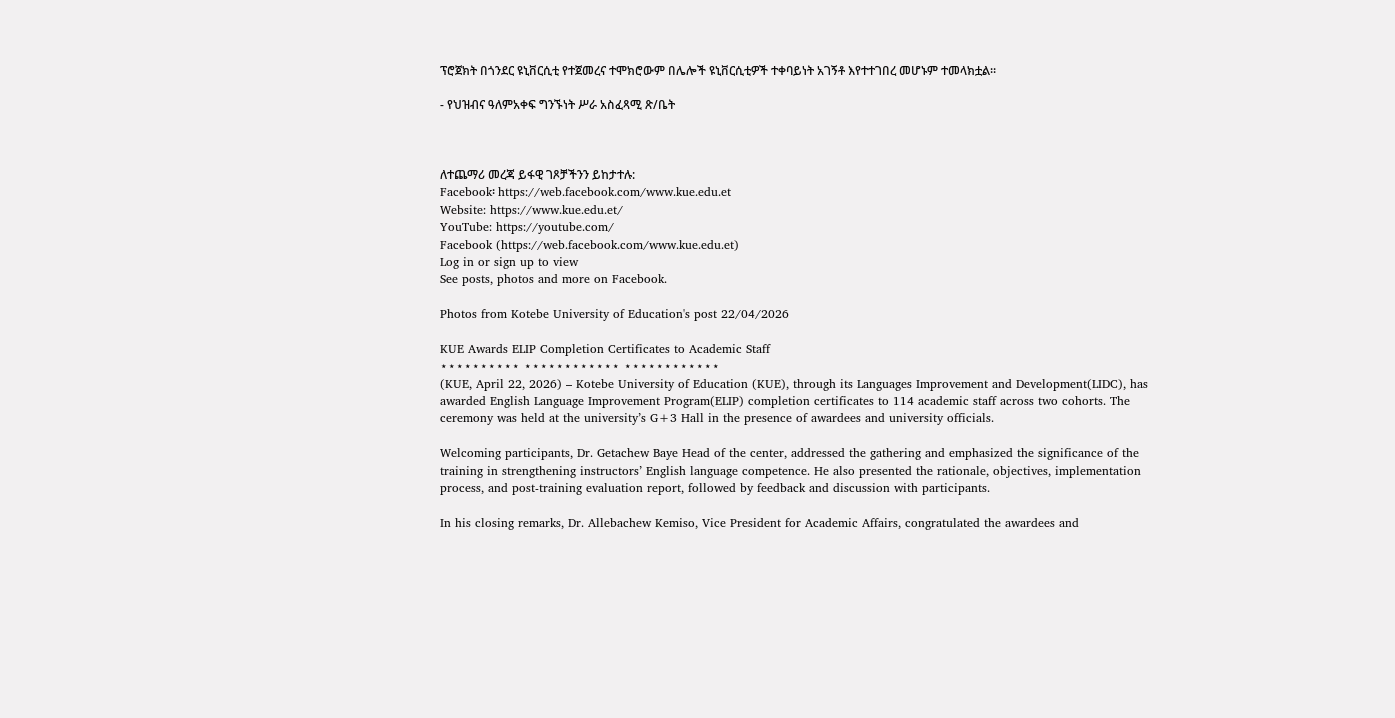ፕሮጀክት በጎንደር ዩኒቨርሲቲ የተጀመረና ተሞክሮውም በሌሎች ዩኒቨርሲቲዎች ተቀባይነት አገኝቶ እየተተገበረ መሆኑም ተመላክቷል።

- የህዝብና ዓለምአቀፍ ግንኙነት ሥራ አስፈጻሚ ጽ/ቤት



ለተጨማሪ መረጃ ይፋዊ ገጾቻችንን ይከታተሉ:
Facebook፡ https://web.facebook.com/www.kue.edu.et
Website: https://www.kue.edu.et/
YouTube: https://youtube.com/
Facebook (https://web.facebook.com/www.kue.edu.et)
Log in or sign up to view
See posts, photos and more on Facebook.

Photos from Kotebe University of Education's post 22/04/2026

KUE Awards ELIP Completion Certificates to Academic Staff
⋆⋆⋆⋆⋆⋆⋆⋆⋆⋆ ⋆⋆⋆⋆⋆⋆⋆⋆⋆⋆⋆⋆ ⋆⋆⋆⋆⋆⋆⋆⋆⋆⋆⋆⋆
(KUE, April 22, 2026) – Kotebe University of Education (KUE), through its Languages Improvement and Development(LIDC), has awarded English Language Improvement Program(ELIP) completion certificates to 114 academic staff across two cohorts. The ceremony was held at the university’s G+3 Hall in the presence of awardees and university officials.

Welcoming participants, Dr. Getachew Baye Head of the center, addressed the gathering and emphasized the significance of the training in strengthening instructors’ English language competence. He also presented the rationale, objectives, implementation process, and post-training evaluation report, followed by feedback and discussion with participants.

In his closing remarks, Dr. Allebachew Kemiso, Vice President for Academic Affairs, congratulated the awardees and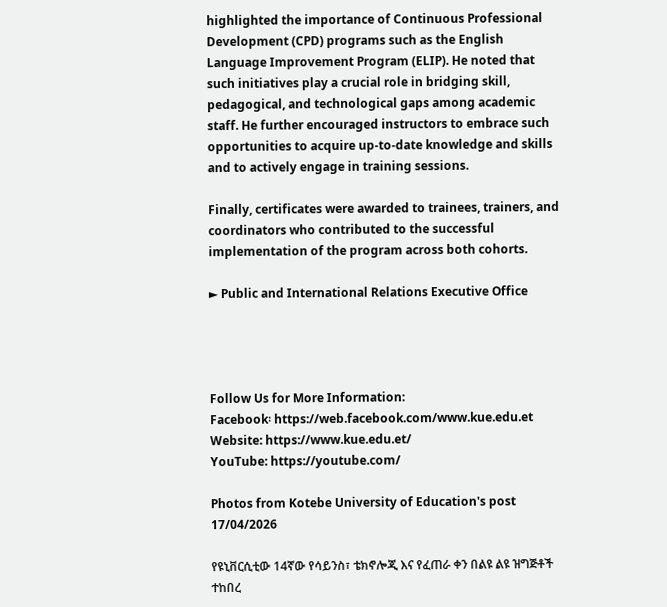highlighted the importance of Continuous Professional Development (CPD) programs such as the English Language Improvement Program (ELIP). He noted that such initiatives play a crucial role in bridging skill, pedagogical, and technological gaps among academic staff. He further encouraged instructors to embrace such opportunities to acquire up-to-date knowledge and skills and to actively engage in training sessions.

Finally, certificates were awarded to trainees, trainers, and coordinators who contributed to the successful implementation of the program across both cohorts.

► Public and International Relations Executive Office




Follow Us for More Information:
Facebook፡ https://web.facebook.com/www.kue.edu.et
Website: https://www.kue.edu.et/
YouTube: https://youtube.com/

Photos from Kotebe University of Education's post 17/04/2026

የዩኒቨርሲቲው 14ኛው የሳይንስ፣ ቴክኖሎጂ እና የፈጠራ ቀን በልዩ ልዩ ዝግጅቶች ተከበረ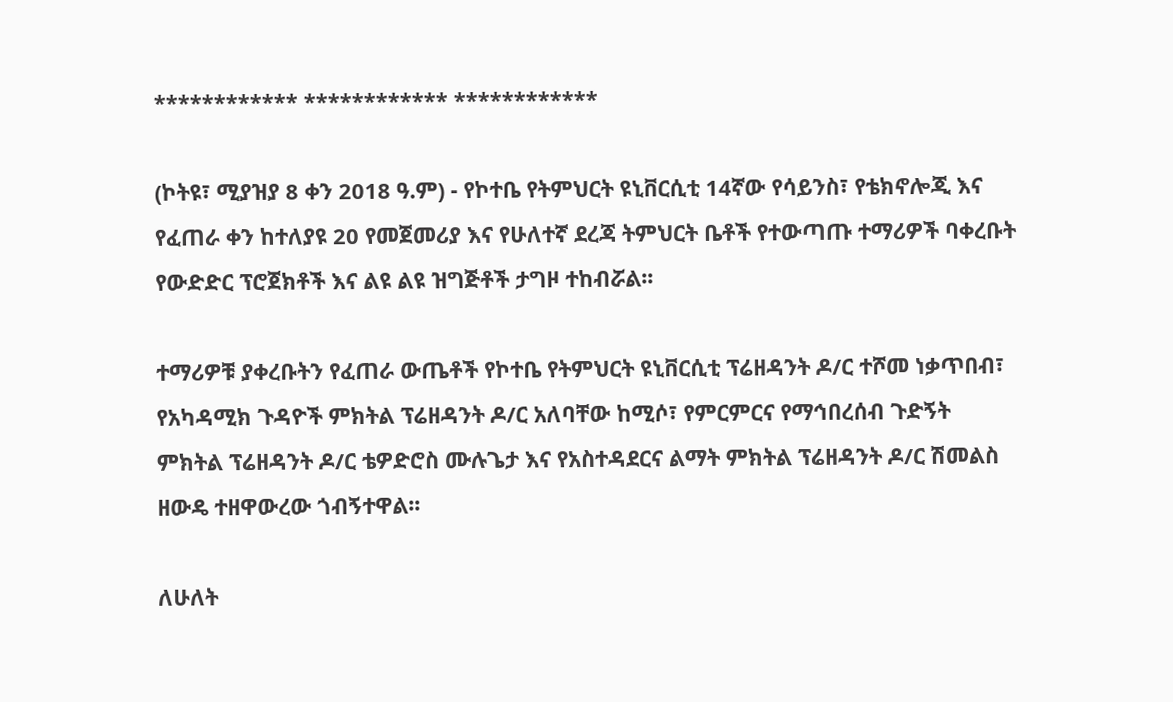************ ************ ************

(ኮትዩ፣ ሚያዝያ 8 ቀን 2018 ዓ.ም) - የኮተቤ የትምህርት ዩኒቨርሲቲ 14ኛው የሳይንስ፣ የቴክኖሎጂ እና የፈጠራ ቀን ከተለያዩ 20 የመጀመሪያ እና የሁለተኛ ደረጃ ትምህርት ቤቶች የተውጣጡ ተማሪዎች ባቀረቡት የውድድር ፕሮጀክቶች እና ልዩ ልዩ ዝግጅቶች ታግዞ ተከብሯል፡፡

ተማሪዎቹ ያቀረቡትን የፈጠራ ውጤቶች የኮተቤ የትምህርት ዩኒቨርሲቲ ፕሬዘዳንት ዶ/ር ተሾመ ነቃጥበብ፣ የአካዳሚክ ጉዳዮች ምክትል ፕሬዘዳንት ዶ/ር አለባቸው ከሚሶ፣ የምርምርና የማኅበረሰብ ጉድኝት ምክትል ፕሬዘዳንት ዶ/ር ቴዎድሮስ ሙሉጌታ እና የአስተዳደርና ልማት ምክትል ፕሬዘዳንት ዶ/ር ሽመልስ ዘውዴ ተዘዋውረው ጎብኝተዋል፡፡

ለሁለት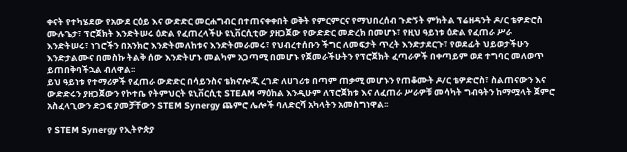ቀናት የተካሄደው የአውደ ርዕይ እና ውድድር መርሐግብር በተጠናቀቀበት ወቅት የምርምርና የማህበረሰብ ጉድኝት ምክትል ፕሬዘዳንት ዶ/ር ቴዎድሮስ ሙሉጌታ፣ ፕሮጀክት እንድትሠሩ ዕድል የፈጠረላችሁ ዩኒቨርሲቲው ያዘጋጀው የውድድር መድረክ በመሆኑ፣ የዚህ ዓይነቱ ዕድል የፈጠራ ሥራ እንድትሠሩ፣ ነገሮችን በአንክሮ እንድትመለከቱና እንድትመራመሩ፣ የህብረተሰቡን ችግር ለመፍታት ጥረት እንድታደርጉ፣ የወደፊት ህይወታችሁን እንድታልሙና በመስኩ ትልቅ ሰው እንድትሆኑ መልካም አጋጣሚ በመሆኑ የጀመራችሁትን የፕሮጀክት ፈጣራዎች በቀጣይም ወደ ተግባር መለወጥ ይጠበቅባችኋል ብለዋል፡፡
ይህ ዓይነቱ የተማሪዎች የፈጠራ ውድድር በሳይንስና ቴክኖሎጂ ረገድ ለሀገሪቱ በጣም ጠቃሚ መሆኑን የጠቆሙት ዶ/ር ቴዎድሮስ፣ ስልጠናውን እና ውድድሩን ያዘጋጀውን የኮተቤ የትምህርት ዩኒቨርሲቲ STEAM ማዕከል እንዲሁም ለፕሮጀክቱ እና ለፈጠራ ሥራዎቹ መሳካት ግብዓትን ከማሟላት ጀምሮ አስፈላጊውን ድጋፍ ያመቻቸውን STEM Synergy ጨምሮ ሌሎች ባለድርሻ አካላትን አመስግነዋል፡፡

የ STEM Synergy የኢትዮጵያ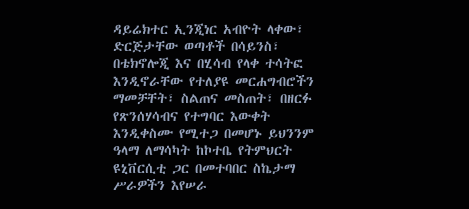ዳይሬክተር ኢንጂነር አብዮት ላቀው፣ ድርጅታቸው ወጣቶች በሳይንስ፣ በቴክኖሎጂ እና በሂሳብ የላቀ ተሳትፎ እንዲኖራቸው የተለያዩ መርሐግብሮችን ማመቻቸት፣ ስልጠና መስጠት፣ በዘርፉ የጽንሰሃሳብና የተግባር እውቀት እንዲቀስሙ የሚተጋ በመሆኑ ይህንንም ዓላማ ለማሳካት ከኮተቤ የትምህርት ዩኒቨርሲቲ ጋር በመተባበር ስኬታማ ሥራዎችን እየሠራ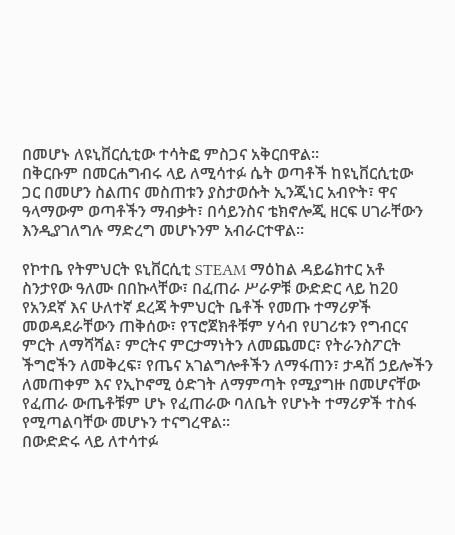በመሆኑ ለዩኒቨርሲቲው ተሳትፎ ምስጋና አቅርበዋል፡፡
በቅርቡም በመርሐግብሩ ላይ ለሚሳተፉ ሴት ወጣቶች ከዩኒቨርሲቲው ጋር በመሆን ስልጠና መስጠቱን ያስታወሱት ኢንጂነር አብዮት፣ ዋና ዓላማውም ወጣቶችን ማብቃት፣ በሳይንስና ቴክኖሎጂ ዘርፍ ሀገራቸውን እንዲያገለግሉ ማድረግ መሆኑንም አብራርተዋል፡፡

የኮተቤ የትምህርት ዩኒቨርሲቲ STEAM ማዕከል ዳይሬክተር አቶ ስንታየው ዓለሙ በበኩላቸው፣ በፈጠራ ሥራዎቹ ውድድር ላይ ከ20 የአንደኛ እና ሁለተኛ ደረጃ ትምህርት ቤቶች የመጡ ተማሪዎች መወዳደራቸውን ጠቅሰው፣ የፕሮጀክቶቹም ሃሳብ የሀገሪቱን የግብርና ምርት ለማሻሻል፣ ምርትና ምርታማነትን ለመጨመር፣ የትራንስፖርት ችግሮችን ለመቅረፍ፣ የጤና አገልግሎቶችን ለማፋጠን፣ ታዳሽ ኃይሎችን ለመጠቀም እና የኢኮኖሚ ዕድገት ለማምጣት የሚያግዙ በመሆናቸው የፈጠራ ውጤቶቹም ሆኑ የፈጠራው ባለቤት የሆኑት ተማሪዎች ተስፋ የሚጣልባቸው መሆኑን ተናግረዋል፡፡
በውድድሩ ላይ ለተሳተፉ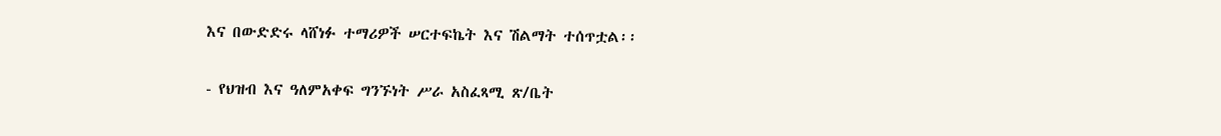እና በውድድሩ ላሸነፉ ተማሪዎች ሠርተፍኬት እና ሽልማት ተሰጥቷል፡፡

- የህዝብ እና ዓለምአቀፍ ግንኙነት ሥራ አስፈጻሚ ጽ/ቤት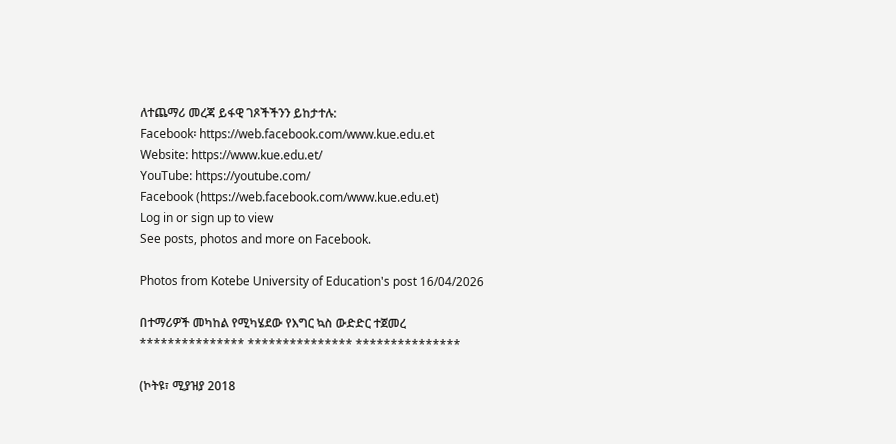ለተጨማሪ መረጃ ይፋዊ ገጾችችንን ይከታተሉ:
Facebook፡ https://web.facebook.com/www.kue.edu.et
Website: https://www.kue.edu.et/
YouTube: https://youtube.com/
Facebook (https://web.facebook.com/www.kue.edu.et)
Log in or sign up to view
See posts, photos and more on Facebook.

Photos from Kotebe University of Education's post 16/04/2026

በተማሪዎች መካከል የሚካሄደው የእግር ኳስ ውድድር ተጀመረ
*************** *************** ***************

(ኮትዩ፣ ሚያዝያ 2018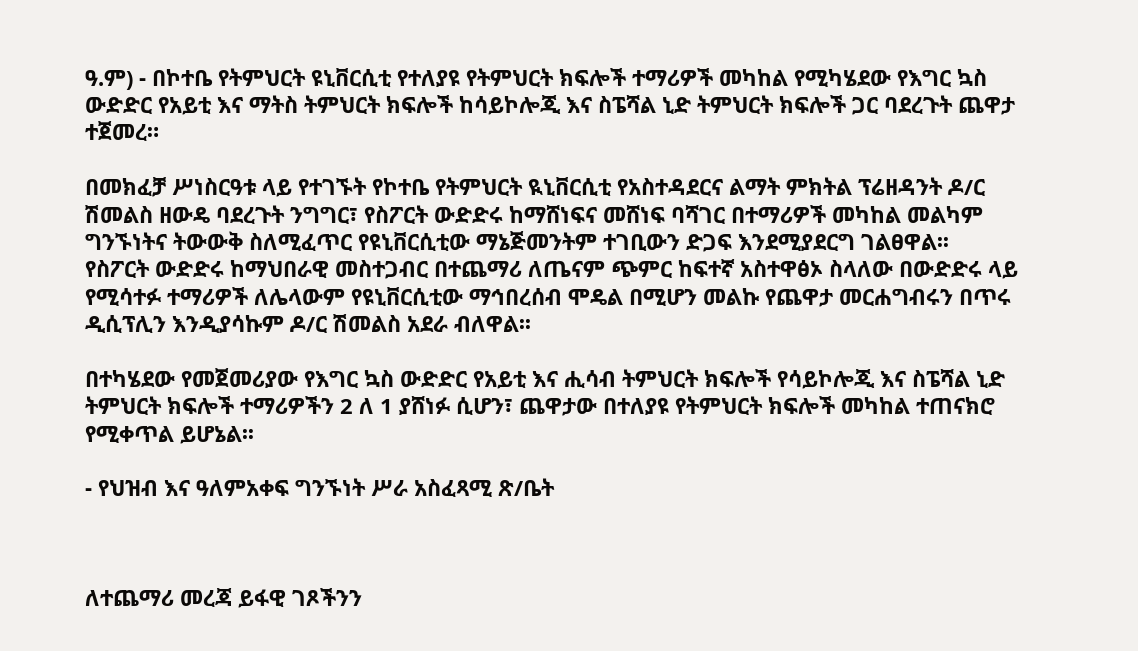ዓ.ም) - በኮተቤ የትምህርት ዩኒቨርሲቲ የተለያዩ የትምህርት ክፍሎች ተማሪዎች መካከል የሚካሄደው የእግር ኳስ ውድድር የአይቲ እና ማትስ ትምህርት ክፍሎች ከሳይኮሎጂ እና ስፔሻል ኒድ ትምህርት ክፍሎች ጋር ባደረጉት ጨዋታ ተጀመረ።

በመክፈቻ ሥነስርዓቱ ላይ የተገኙት የኮተቤ የትምህርት ዪኒቨርሲቲ የአስተዳደርና ልማት ምክትል ፕሬዘዳንት ዶ/ር ሽመልስ ዘውዴ ባደረጉት ንግግር፣ የስፖርት ውድድሩ ከማሸነፍና መሸነፍ ባሻገር በተማሪዎች መካከል መልካም ግንኙነትና ትውውቅ ስለሚፈጥር የዩኒቨርሲቲው ማኔጅመንትም ተገቢውን ድጋፍ እንደሚያደርግ ገልፀዋል፡፡
የስፖርት ውድድሩ ከማህበራዊ መስተጋብር በተጨማሪ ለጤናም ጭምር ከፍተኛ አስተዋፅኦ ስላለው በውድድሩ ላይ የሚሳተፉ ተማሪዎች ለሌላውም የዩኒቨርሲቲው ማኅበረሰብ ሞዴል በሚሆን መልኩ የጨዋታ መርሐግብሩን በጥሩ ዲሲፕሊን እንዲያሳኩም ዶ/ር ሽመልስ አደራ ብለዋል፡፡

በተካሄደው የመጀመሪያው የእግር ኳስ ውድድር የአይቲ እና ሒሳብ ትምህርት ክፍሎች የሳይኮሎጂ እና ስፔሻል ኒድ ትምህርት ክፍሎች ተማሪዎችን 2 ለ 1 ያሸነፉ ሲሆን፣ ጨዋታው በተለያዩ የትምህርት ክፍሎች መካከል ተጠናክሮ የሚቀጥል ይሆኔል፡፡

- የህዝብ እና ዓለምአቀፍ ግንኙነት ሥራ አስፈጻሚ ጽ/ቤት



ለተጨማሪ መረጃ ይፋዊ ገጾችንን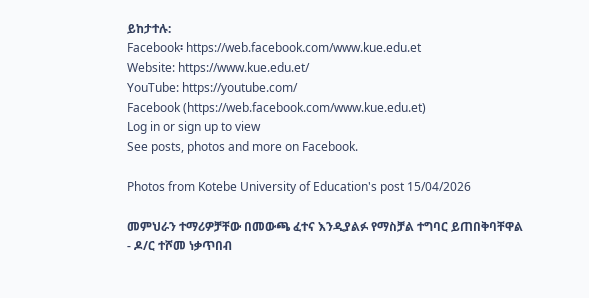ይከታተሉ:
Facebook፡ https://web.facebook.com/www.kue.edu.et
Website: https://www.kue.edu.et/
YouTube: https://youtube.com/
Facebook (https://web.facebook.com/www.kue.edu.et)
Log in or sign up to view
See posts, photos and more on Facebook.

Photos from Kotebe University of Education's post 15/04/2026

መምህራን ተማሪዎቻቸው በመውጫ ፈተና እንዲያልፉ የማስቻል ተግባር ይጠበቅባቸዋል
- ዶ/ር ተሾመ ነቃጥበብ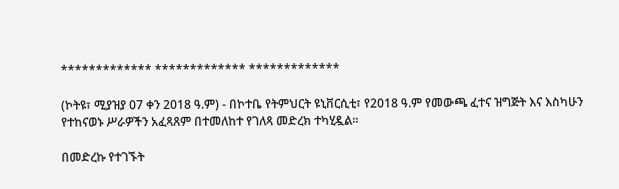************* ************* *************

(ኮትዩ፣ ሚያዝያ 07 ቀን 2018 ዓ.ም) - በኮተቤ የትምህርት ዩኒቨርሲቲ፣ የ2018 ዓ.ም የመውጫ ፈተና ዝግጅት እና እስካሁን የተከናወኑ ሥራዎችን አፈጻጸም በተመለከተ የገለጻ መድረክ ተካሂዷል፡፡

በመድረኩ የተገኙት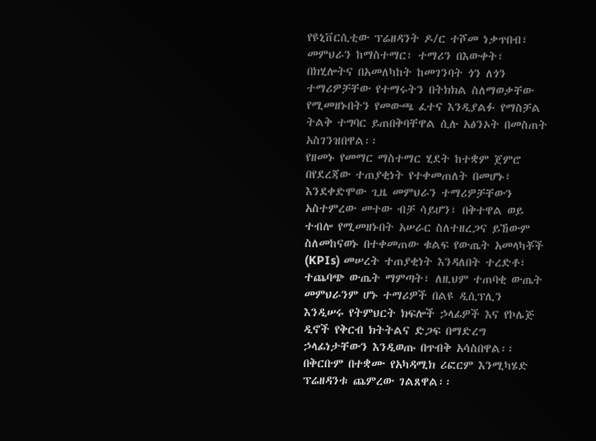የዩኒቨርሲቲው ፕሬዘዳንት ዶ/ር ተሾመ ነቃጥበብ፣ መምህራን ከማስተማር፣ ተማሪን በእውቀት፣ በክሂሎትና በአመለካከት ከመገንባት ጎን ለጎን ተማሪዎቻቸው የተማሩትን በትክክል ስለማወቃቸው የሚመዘኑበትን የመውጫ ፈተና እንዲያልፉ የማስቻል ትልቅ ተግባር ይጠበቅባቸዋል ሲሉ አፅንኦት በመስጠት አስገንዝበዋል፡፡
የዘመኑ የመማር ማስተማር ሂደት ከተቋም ጀምሮ በየደረጃው ተጠያቂነት የተቀመጠለት በመሆኑ፣ እንደቀድሞው ጊዜ መምህራን ተማሪዎቻቸውን አስተምረው መተው ብቻ ሳይሆን፣ በቅተዋል ወይ ተብሎ የሚመዘኑበት አሠራር ስለተዘረጋና ይኸውም ስለመከናወኑ በተቀመጠው ቁልፍ የውጤት አመላካቾች (KPIs) መሠረት ተጠያቂነት እንዳለበት ተረድቶ፣ ተጨባጭ ውጤት ማምጣት፣ ለዚህም ተጠባቂ ውጤት መምህራንም ሆኑ ተማሪዎች በልዩ ዲሲፕሊን እንዲሠሩ የትምህርት ክፍሎች ኃላፊዎች እና የኮሌጅ ዲኖች የቅርብ ክትትልና ድጋፍ በማድረግ ኃላፊነታቸውን እንዲወጡ በጥብቅ አሳስበዋል፡፡ በቅርቡም በተቋሙ የአካዳሚክ ሪፎርም እንሚካሄድ ፕሬዘዳንቱ ጨምረው ገልጸዋል፡፡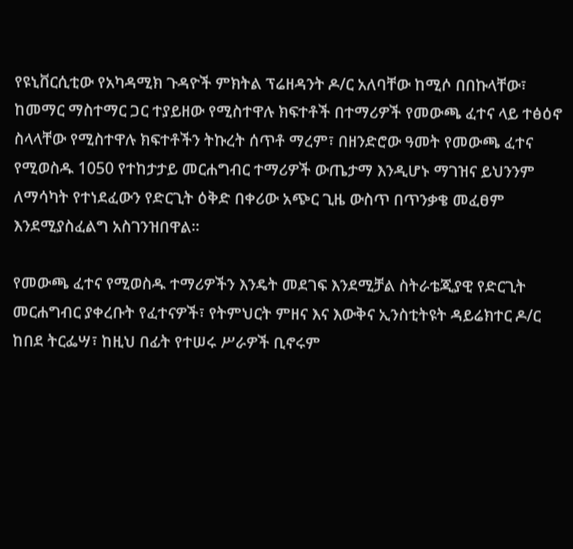የዩኒቨርሲቲው የአካዳሚክ ጉዳዮች ምክትል ፕሬዘዳንት ዶ/ር አለባቸው ከሚሶ በበኩላቸው፣ ከመማር ማስተማር ጋር ተያይዘው የሚስተዋሉ ክፍተቶች በተማሪዎች የመውጫ ፈተና ላይ ተፅዕኖ ስላላቸው የሚስተዋሉ ክፍተቶችን ትኩረት ሰጥቶ ማረም፣ በዘንድሮው ዓመት የመውጫ ፈተና የሚወስዱ 1050 የተከታታይ መርሐግብር ተማሪዎች ውጤታማ እንዲሆኑ ማገዝና ይህንንም ለማሳካት የተነደፈውን የድርጊት ዕቅድ በቀሪው አጭር ጊዜ ውስጥ በጥንቃቄ መፈፀም እንደሚያስፈልግ አስገንዝበዋል፡፡

የመውጫ ፈተና የሚወስዱ ተማሪዎችን እንዴት መደገፍ እንደሚቻል ስትራቴጂያዊ የድርጊት መርሐግብር ያቀረቡት የፈተናዎች፣ የትምህርት ምዘና እና እውቅና ኢንስቲትዩት ዳይሬክተር ዶ/ር ከበደ ትርፌሣ፣ ከዚህ በፊት የተሠሩ ሥራዎች ቢኖሩም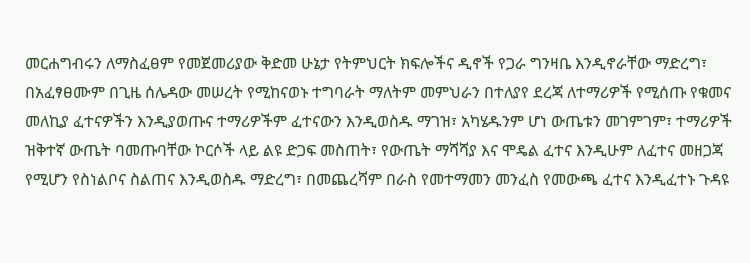መርሐግብሩን ለማስፈፀም የመጀመሪያው ቅድመ ሁኔታ የትምህርት ክፍሎችና ዲኖች የጋራ ግንዛቤ እንዲኖራቸው ማድረግ፣ በአፈፃፀሙም በጊዜ ሰሌዳው መሠረት የሚከናወኑ ተግባራት ማለትም መምህራን በተለያየ ደረጃ ለተማሪዎች የሚሰጡ የቁመና መለኪያ ፈተናዎችን እንዲያወጡና ተማሪዎችም ፈተናውን እንዲወስዱ ማገዝ፣ አካሄዱንም ሆነ ውጤቱን መገምገም፣ ተማሪዎች ዝቅተኛ ውጤት ባመጡባቸው ኮርሶች ላይ ልዩ ድጋፍ መስጠት፣ የውጤት ማሻሻያ እና ሞዴል ፈተና እንዲሁም ለፈተና መዘጋጃ የሚሆን የስነልቦና ስልጠና እንዲወስዱ ማድረግ፣ በመጨረሻም በራስ የመተማመን መንፈስ የመውጫ ፈተና እንዲፈተኑ ጉዳዩ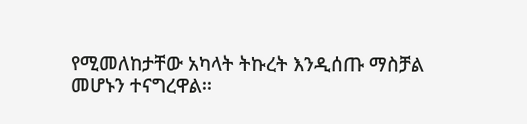የሚመለከታቸው አካላት ትኩረት እንዲሰጡ ማስቻል መሆኑን ተናግረዋል፡፡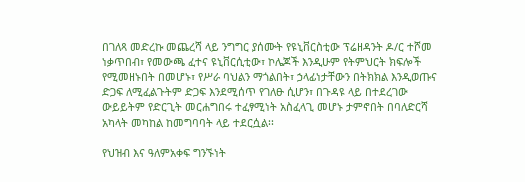በገለጻ መድረኩ መጨረሻ ላይ ንግግር ያሰሙት የዩኒቨርስቲው ፕሬዘዳንት ዶ/ር ተሾመ ነቃጥበብ፣ የመውጫ ፈተና ዩኒቨርሲቲው፣ ኮሌጆች እንዲሁም የትምህርት ክፍሎች የሚመዘኑበት በመሆኑ፣ የሥራ ባህልን ማጎልበት፣ ኃላፊነታቸውን በትክክል እንዲወጡና ድጋፍ ለሚፈልጉትም ድጋፍ እንደሚሰጥ የገለፁ ሲሆን፣ በጉዳዩ ላይ በተደረገው ውይይትም የድርጊት መርሐግበሩ ተፈፃሚነት አስፈላጊ መሆኑ ታምኖበት በባለድርሻ አካላት መካከል ከመግባባት ላይ ተደርሷል፡፡

የህዝብ እና ዓለምአቀፍ ግንኙነት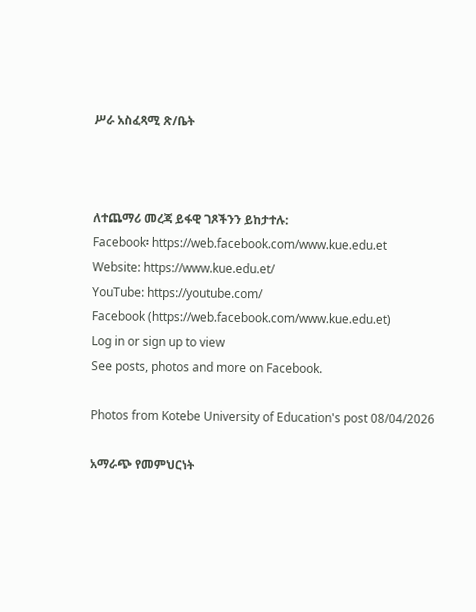ሥራ አስፈጻሚ ጽ/ቤት



ለተጨማሪ መረጃ ይፋዊ ገጾችንን ይከታተሉ:
Facebook፡ https://web.facebook.com/www.kue.edu.et
Website: https://www.kue.edu.et/
YouTube: https://youtube.com/
Facebook (https://web.facebook.com/www.kue.edu.et)
Log in or sign up to view
See posts, photos and more on Facebook.

Photos from Kotebe University of Education's post 08/04/2026

አማራጭ የመምህርነት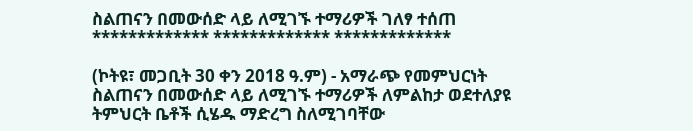ስልጠናን በመውሰድ ላይ ለሚገኙ ተማሪዎች ገለፃ ተሰጠ
************* ************* *************

(ኮትዩ፣ መጋቢት 30 ቀን 2018 ዓ.ም) - አማራጭ የመምህርነት ስልጠናን በመውሰድ ላይ ለሚገኙ ተማሪዎች ለምልከታ ወደተለያዩ ትምህርት ቤቶች ሲሄዱ ማድረግ ስለሚገባቸው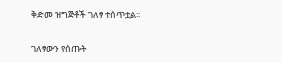ቅድመ ዝግጅቶች ገለፃ ተሰጥቷል፡፡

ገለፃውን የሰጡት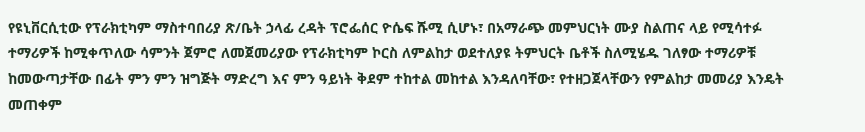የዩኒቨርሲቲው የፕራክቲካም ማስተባበሪያ ጽ/ቤት ኃላፊ ረዳት ፕሮፌሰር ዮሴፍ ሹሚ ሲሆኑ፣ በአማራጭ መምህርነት ሙያ ስልጠና ላይ የሚሳተፉ ተማሪዎች ከሚቀጥለው ሳምንት ጀምሮ ለመጀመሪያው የፕራክቲካም ኮርስ ለምልከታ ወደተለያዩ ትምህርት ቤቶች ስለሚሄዱ ገለፃው ተማሪዎቹ ከመውጣታቸው በፊት ምን ምን ዝግጅት ማድረግ እና ምን ዓይነት ቅደም ተከተል መከተል እንዳለባቸው፣ የተዘጋጀላቸውን የምልከታ መመሪያ እንዴት መጠቀም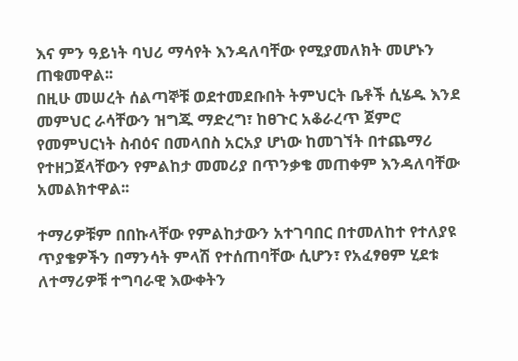እና ምን ዓይነት ባህሪ ማሳየት እንዳለባቸው የሚያመለክት መሆኑን ጠቁመዋል፡፡
በዚሁ መሠረት ሰልጣኞቹ ወደተመደቡበት ትምህርት ቤቶች ሲሄዱ እንደ መምህር ራሳቸውን ዝግጁ ማድረግ፣ ከፀጉር አቆራረጥ ጀምሮ የመምህርነት ስብዕና በመላበስ አርአያ ሆነው ከመገኘት በተጨማሪ የተዘጋጀላቸውን የምልከታ መመሪያ በጥንቃቄ መጠቀም እንዳለባቸው አመልክተዋል፡፡

ተማሪዎቹም በበኩላቸው የምልከታውን አተገባበር በተመለከተ የተለያዩ ጥያቄዎችን በማንሳት ምላሽ የተሰጠባቸው ሲሆን፣ የአፈፃፀም ሂደቱ ለተማሪዎቹ ተግባራዊ እውቀትን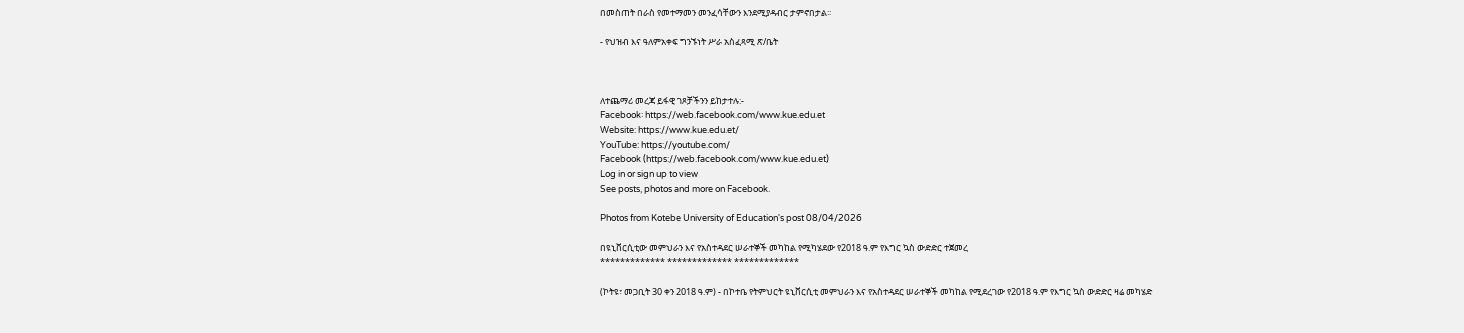በመስጠት በራስ የመተማመን መንፈሳቸውን እንደሚያዳብር ታምኖበታል፡፡

- የህዝብ እና ዓለምአቀፍ ግንኙነት ሥራ አስፈጻሚ ጽ/ቤት



ለተጨማሪ መረጃ ይፋዊ ገጾቻችንን ይከታተሉ:-
Facebook፡ https://web.facebook.com/www.kue.edu.et
Website: https://www.kue.edu.et/
YouTube: https://youtube.com/
Facebook (https://web.facebook.com/www.kue.edu.et)
Log in or sign up to view
See posts, photos and more on Facebook.

Photos from Kotebe University of Education's post 08/04/2026

በዩኒቨርሲቲው መምህራን እና የአስተዳደር ሠራተኞች መካከል የሚካሄደው የ2018 ዓ.ም የእግር ኳስ ውድድር ተጀመረ
************* ************* *************

(ኮትዩ፣ መጋቢት 30 ቀን 2018 ዓ.ም) - በኮተቤ የትምህርት ዩኒቨርሲቲ መምህራን እና የአስተዳደር ሠራተኞች መካከል የሚደረገው የ2018 ዓ.ም የእግር ኳስ ውድድር ዛሬ መካሄድ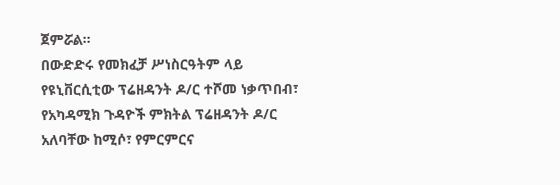ጀምሯል፡፡
በውድድሩ የመክፈቻ ሥነስርዓትም ላይ የዩኒቨርሲቲው ፕሬዘዳንት ዶ/ር ተሾመ ነቃጥበብ፣ የአካዳሚክ ጉዳዮች ምክትል ፕሬዘዳንት ዶ/ር አለባቸው ከሚሶ፣ የምርምርና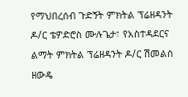የማህበረሰብ ጉድኝት ምክትል ፕሬዘዳንት ዶ/ር ቴዎድሮስ ሙሉጌታ፣ የአስተዳደርና ልማት ምክትል ፕሬዘዳንት ዶ/ር ሽመልስ ዘውዴ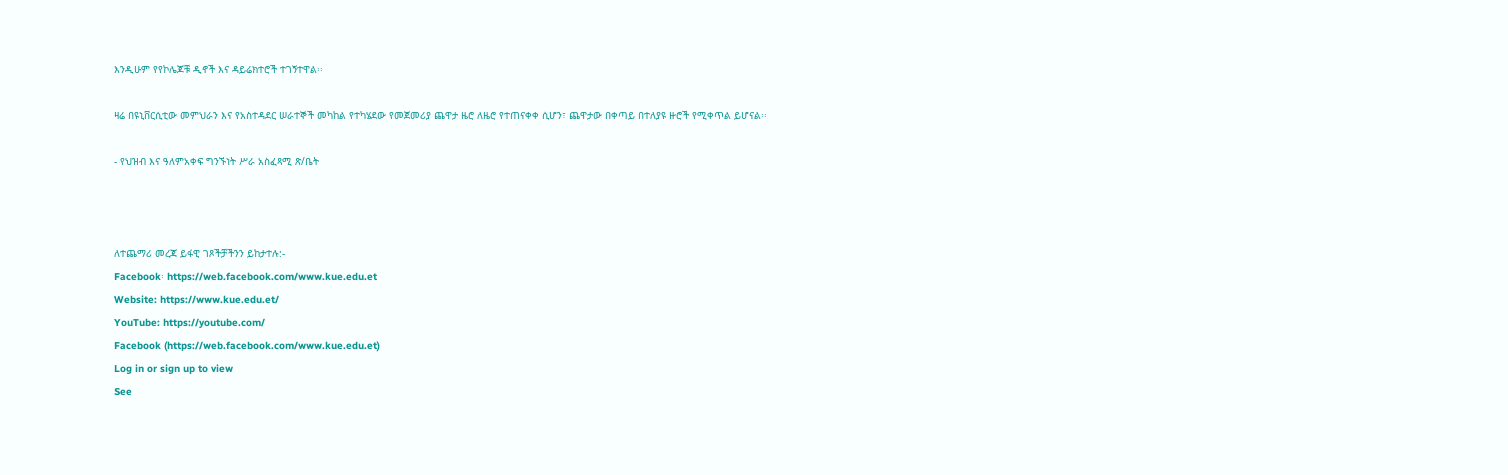እንዲሁም የየኮሌጆቹ ዲኖች እና ዳይሬክተሮች ተገኝተዋል፡፡

ዛሬ በዩኒቨርሲቲው መምህራን እና የአስተዳደር ሠራተኞች መካከል የተካሄደው የመጀመሪያ ጨዋታ ዜሮ ለዜሮ የተጠናቀቀ ሲሆን፣ ጨዋታው በቀጣይ በተለያዩ ዙሮች የሚቀጥል ይሆናል፡፡

- የህዝብ እና ዓለምአቀፍ ግንኙነት ሥራ አስፈጻሚ ጽ/ቤት



ለተጨማሪ መረጃ ይፋዊ ገጾችቻችንን ይከታተሉ:-
Facebook፡ https://web.facebook.com/www.kue.edu.et
Website: https://www.kue.edu.et/
YouTube: https://youtube.com/
Facebook (https://web.facebook.com/www.kue.edu.et)
Log in or sign up to view
See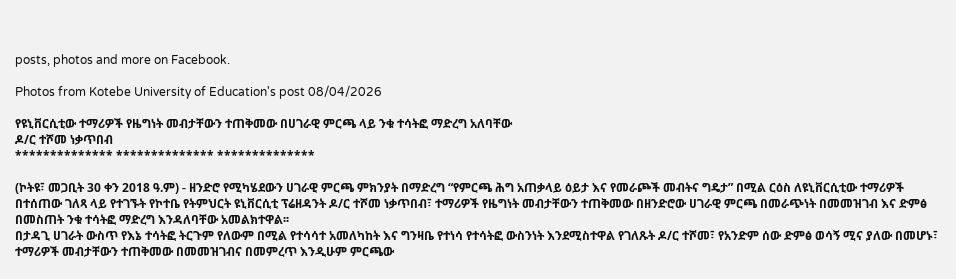posts, photos and more on Facebook.

Photos from Kotebe University of Education's post 08/04/2026

የዩኒቨርሲቲው ተማሪዎች የዜግነት መብታቸውን ተጠቅመው በሀገራዊ ምርጫ ላይ ንቁ ተሳትፎ ማድረግ አለባቸው
ዶ/ር ተሾመ ነቃጥበብ
************** ************** **************

(ኮትዩ፣ መጋቢት 30 ቀን 2018 ዓ.ም) - ዘንድሮ የሚካሄደውን ሀገራዊ ምርጫ ምክንያት በማድረግ “የምርጫ ሕግ አጠቃላይ ዕይታ እና የመራጮች መብትና ግዴታ” በሚል ርዕስ ለዩኒቨርሲቲው ተማሪዎች በተሰጠው ገለጻ ላይ የተገኙት የኮተቤ የትምህርት ዩኒቨርሲቲ ፕሬዘዳንት ዶ/ር ተሾመ ነቃጥበብ፣ ተማሪዎች የዜግነት መብታቸውን ተጠቅመው በዘንድሮው ሀገራዊ ምርጫ በመራጭነት በመመዝገብ እና ድምፅ በመስጠት ንቁ ተሳትፎ ማድረግ እንዳለባቸው አመልክተዋል፡፡
በታዳጊ ሀገራት ውስጥ የእኔ ተሳትፎ ትርጉም የለውም በሚል የተሳሳተ አመለካከት እና ግንዛቤ የተነሳ የተሳትፎ ውስንነት እንደሚስተዋል የገለጹት ዶ/ር ተሾመ፣ የአንድም ሰው ድምፅ ወሳኝ ሚና ያለው በመሆኑ፣ ተማሪዎች መብታቸውን ተጠቅመው በመመዝገብና በመምረጥ እንዲሁም ምርጫው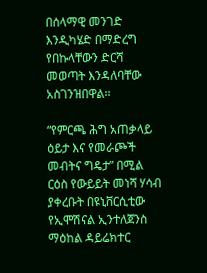በሰላማዊ መንገድ እንዲካሄድ በማድረግ የበኩላቸውን ድርሻ መወጣት እንዳለባቸው አስገንዝበዋል፡፡

“የምርጫ ሕግ አጠቃላይ ዕይታ እና የመራጮች መብትና ግዴታ” በሚል ርዕስ የውይይት መነሻ ሃሳብ ያቀረቡት በዩኒቨርሲቲው የኢሞሽናል ኢንተለጀንስ ማዕከል ዳይሬክተር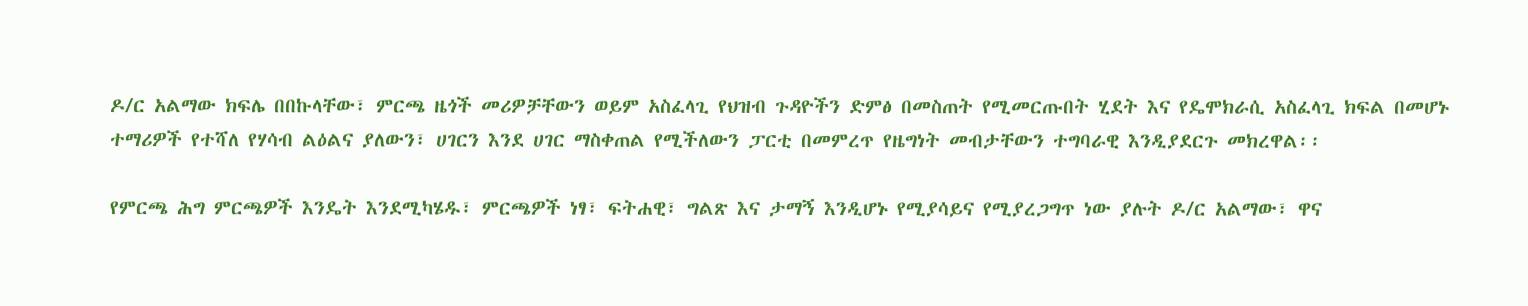ዶ/ር አልማው ክፍሌ በበኩላቸው፣ ምርጫ ዜጎች መሪዎቻቸውን ወይም አስፈላጊ የህዝብ ጉዳዮችን ድምፅ በመስጠት የሚመርጡበት ሂደት እና የዴሞክራሲ አስፈላጊ ክፍል በመሆኑ ተማሪዎች የተሻለ የሃሳብ ልዕልና ያለውን፣ ሀገርን እንደ ሀገር ማስቀጠል የሚችለውን ፓርቲ በመምረጥ የዜግነት መብታቸውን ተግባራዊ እንዲያደርጉ መክረዋል፡፡

የምርጫ ሕግ ምርጫዎች እንዴት እንደሚካሄዱ፣ ምርጫዎች ነፃ፣ ፍትሐዊ፣ ግልጽ እና ታማኝ እንዲሆኑ የሚያሳይና የሚያረጋግጥ ነው ያሉት ዶ/ር አልማው፣ ዋና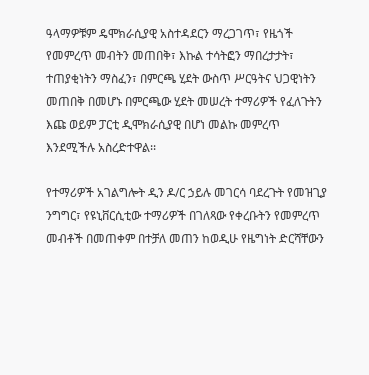ዓላማዎቹም ዴሞክራሲያዊ አስተዳደርን ማረጋገጥ፣ የዜጎች የመምረጥ መብትን መጠበቅ፣ እኩል ተሳትፎን ማበረታታት፣ ተጠያቂነትን ማስፈን፣ በምርጫ ሂደት ውስጥ ሥርዓትና ህጋዊነትን መጠበቅ በመሆኑ በምርጫው ሂደት መሠረት ተማሪዎች የፈለጉትን እጩ ወይም ፓርቲ ዲሞክራሲያዊ በሆነ መልኩ መምረጥ እንደሚችሉ አስረድተዋል፡፡

የተማሪዎች አገልግሎት ዲን ዶ/ር ኃይሉ መገርሳ ባደረጉት የመዝጊያ ንግግር፣ የዩኒቨርሲቲው ተማሪዎች በገለጻው የቀረቡትን የመምረጥ መብቶች በመጠቀም በተቻለ መጠን ከወዲሁ የዜግነት ድርሻቸውን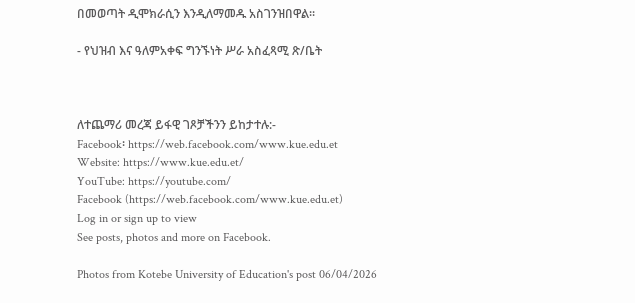በመወጣት ዲሞክራሲን እንዲለማመዱ አስገንዝበዋል፡፡

- የህዝብ እና ዓለምአቀፍ ግንኙነት ሥራ አስፈጻሚ ጽ/ቤት



ለተጨማሪ መረጃ ይፋዊ ገጾቻችንን ይከታተሉ:-
Facebook፡ https://web.facebook.com/www.kue.edu.et
Website: https://www.kue.edu.et/
YouTube: https://youtube.com/
Facebook (https://web.facebook.com/www.kue.edu.et)
Log in or sign up to view
See posts, photos and more on Facebook.

Photos from Kotebe University of Education's post 06/04/2026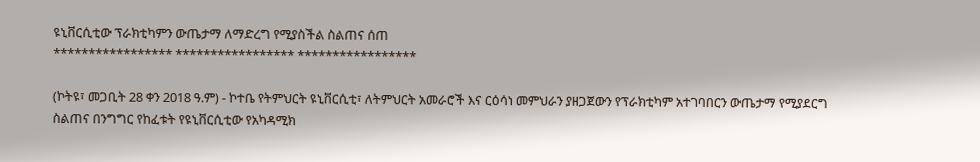ዩኒቨርሲቲው ፕራክቲካምን ውጤታማ ለማድረግ የሚያስችል ስልጠና ሰጠ
***************** ***************** *****************

(ኮትዩ፣ መጋቢት 28 ቀን 2018 ዓ.ም) - ኮተቤ የትምህርት ዩኒቨርሲቲ፣ ለትምህርት አመራሮች እና ርዕሳነ መምህራን ያዘጋጀውን የፕራክቲካም አተገባበርን ውጤታማ የሚያደርግ ስልጠና በንግግር የከፈቱት የዩኒቨርሲቲው የአካዳሚክ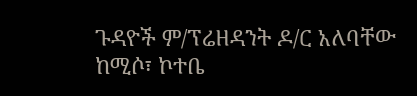ጉዳዮች ም/ፕሬዘዳንት ዶ/ር አለባቸው ከሚሶ፣ ኮተቤ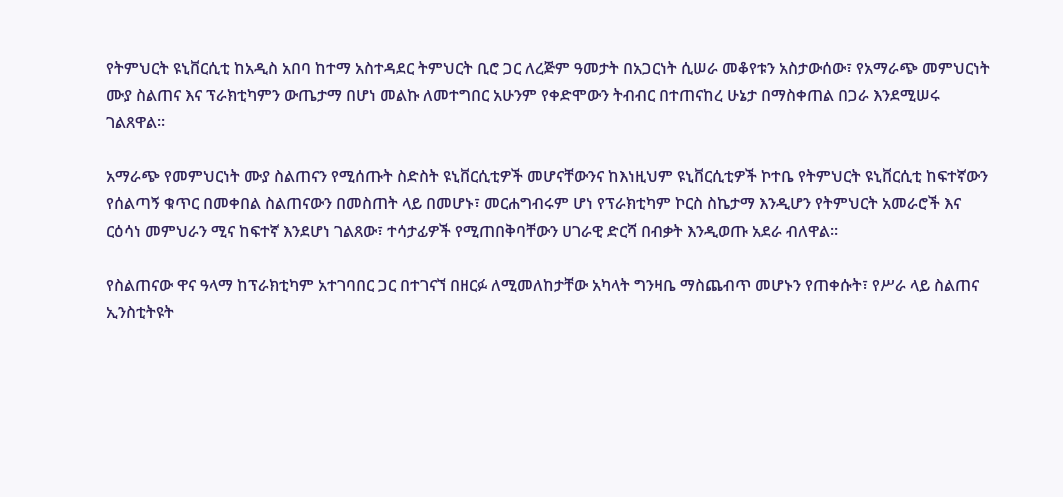የትምህርት ዩኒቨርሲቲ ከአዲስ አበባ ከተማ አስተዳደር ትምህርት ቢሮ ጋር ለረጅም ዓመታት በአጋርነት ሲሠራ መቆየቱን አስታውሰው፣ የአማራጭ መምህርነት ሙያ ስልጠና እና ፕራክቲካምን ውጤታማ በሆነ መልኩ ለመተግበር አሁንም የቀድሞውን ትብብር በተጠናከረ ሁኔታ በማስቀጠል በጋራ እንደሚሠሩ ገልጸዋል፡፡

አማራጭ የመምህርነት ሙያ ስልጠናን የሚሰጡት ስድስት ዩኒቨርሲቲዎች መሆናቸውንና ከእነዚህም ዩኒቨርሲቲዎች ኮተቤ የትምህርት ዩኒቨርሲቲ ከፍተኛውን የሰልጣኝ ቁጥር በመቀበል ስልጠናውን በመስጠት ላይ በመሆኑ፣ መርሐግብሩም ሆነ የፕራክቲካም ኮርስ ስኬታማ እንዲሆን የትምህርት አመራሮች እና ርዕሳነ መምህራን ሚና ከፍተኛ እንደሆነ ገልጸው፣ ተሳታፊዎች የሚጠበቅባቸውን ሀገራዊ ድርሻ በብቃት እንዲወጡ አደራ ብለዋል፡፡

የስልጠናው ዋና ዓላማ ከፕራክቲካም አተገባበር ጋር በተገናኘ በዘርፉ ለሚመለከታቸው አካላት ግንዛቤ ማስጨብጥ መሆኑን የጠቀሱት፣ የሥራ ላይ ስልጠና ኢንስቲትዩት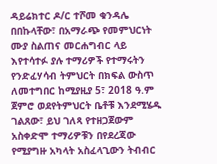ዳይሬክተር ዶ/ር ተሾመ ቁንዳሌ በበኩላቸው፣ በአማራጭ የመምህርነት ሙያ ስልጠና መርሐግብር ላይ እየተሳተፉ ያሉ ተማሪዎች የተማሩትን የንድፈሃሳብ ትምህርት በክፍል ውስጥ ለመተግበር ከሚያዚያ 5፣ 2018 ዓ.ም ጀምሮ ወደየትምህርት ቤቶቹ እንደሚሄዱ ገልጸው፣ ይህ ገለጻ የተዘጋጀውም አስቀድሞ ተማሪዎቹን በየደረጃው የሚያግዙ አካላት አስፈላጊውን ትብብር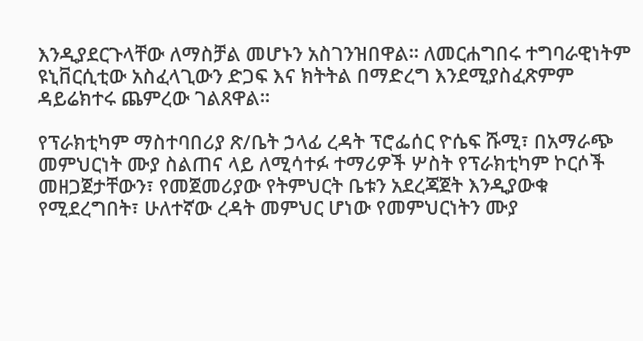እንዲያደርጉላቸው ለማስቻል መሆኑን አስገንዝበዋል፡፡ ለመርሐግበሩ ተግባራዊነትም ዩኒቨርሲቲው አስፈላጊውን ድጋፍ እና ክትትል በማድረግ እንደሚያስፈጽምም ዳይሬክተሩ ጨምረው ገልጸዋል፡፡

የፕራክቲካም ማስተባበሪያ ጽ/ቤት ኃላፊ ረዳት ፕሮፌሰር ዮሴፍ ሹሚ፣ በአማራጭ መምህርነት ሙያ ስልጠና ላይ ለሚሳተፉ ተማሪዎች ሦስት የፕራክቲካም ኮርሶች መዘጋጀታቸውን፣ የመጀመሪያው የትምህርት ቤቱን አደረጃጀት እንዲያውቁ የሚደረግበት፣ ሁለተኛው ረዳት መምህር ሆነው የመምህርነትን ሙያ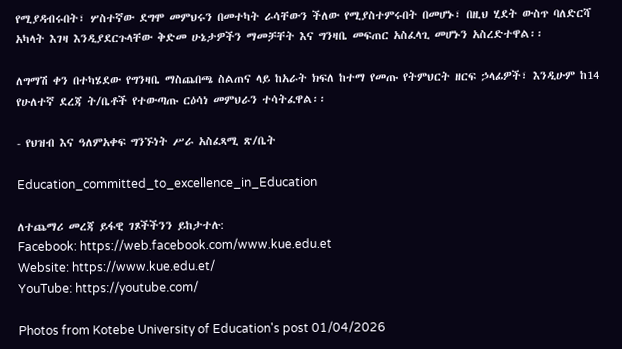የሚያዳብሩበት፣ ሦስተኛው ደግሞ መምህሩን በመተካት ራሳቸውን ችለው የሚያስተምሩበት በመሆኑ፣ በዚህ ሂደት ውስጥ ባለድርሻ አካላት እገዛ እንዲያደርጉላቸው ቅድመ ሁኔታዎችን ማመቻቸት እና ግንዛቤ መፍጠር አስፈላጊ መሆኑን አስረድተዋል፡፡

ለግማሽ ቀን በተካሄደው የግንዛቤ ማስጨበጫ ስልጠና ላይ ከአራት ክፍለ ከተማ የመጡ የትምህርት ዘርፍ ኃላፊዎች፣ እንዲሁም ከ14 የሁለተኛ ደረጃ ት/ቤቶች የተውጣጡ ርዕሳነ መምህራን ተሳትፈዋል፡፡

- የህዝብ እና ዓለምአቀፍ ግንኙነት ሥራ አስፈጻሚ ጽ/ቤት

Education_committed_to_excellence_in_Education

ለተጨማሪ መረጃ ይፋዊ ገጾችችንን ይከታተሉ:
Facebook: https://web.facebook.com/www.kue.edu.et
Website: https://www.kue.edu.et/
YouTube: https://youtube.com/

Photos from Kotebe University of Education's post 01/04/2026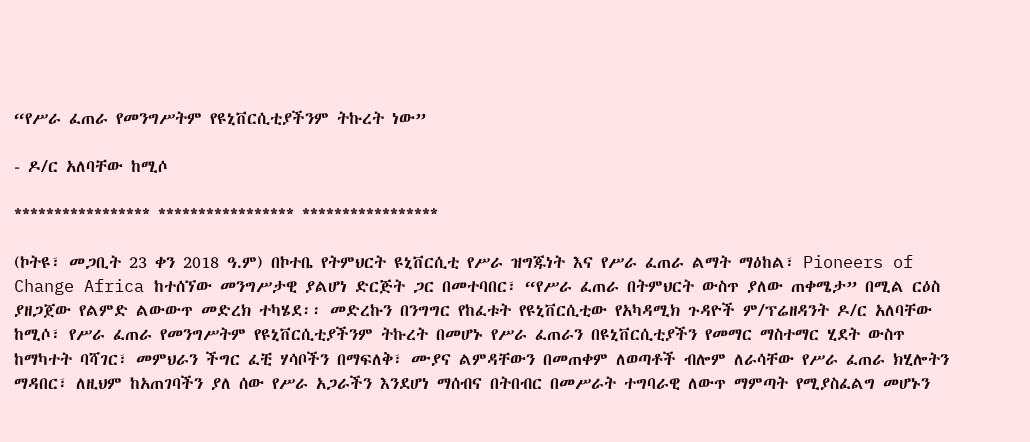“የሥራ ፈጠራ የመንግሥትም የዩኒቨርሲቲያችንም ትኩረት ነው”

- ዶ/ር አለባቸው ከሚሶ

***************** ***************** *****************

(ኮትዩ፣ መጋቢት 23 ቀን 2018 ዓ.ም) በኮተቤ የትምህርት ዩኒቨርሲቲ የሥራ ዝግጁነት እና የሥራ ፈጠራ ልማት ማዕከል፣ Pioneers of Change Africa ከተሰኘው መንግሥታዊ ያልሆነ ድርጅት ጋር በመተባበር፣ “የሥራ ፈጠራ በትምህርት ውስጥ ያለው ጠቀሜታ” በሚል ርዕስ ያዘጋጀው የልምድ ልውውጥ መድረክ ተካሄደ፡፡ መድረኩን በንግግር የከፈቱት የዩኒቨርሲቲው የአካዳሚክ ጉዳዮች ም/ፕሬዘዳንት ዶ/ር አለባቸው ከሚሶ፣ የሥራ ፈጠራ የመንግሥትም የዩኒቨርሲቲያችንም ትኩረት በመሆኑ የሥራ ፈጠራን በዩኒቨርሲቲያችን የመማር ማስተማር ሂደት ውስጥ ከማካተት ባሻገር፣ መምህራን ችግር ፈቺ ሃሳቦችን በማፍለቅ፣ ሙያና ልምዳቸውን በመጠቀም ለወጣቶች ብሎም ለራሳቸው የሥራ ፈጠራ ክሂሎትን ማዳበር፣ ለዚህም ከአጠገባችን ያለ ሰው የሥራ አጋራችን እንደሆነ ማሰብና በትበብር በመሥራት ተግባራዊ ለውጥ ማምጣት የሚያስፈልግ መሆኑን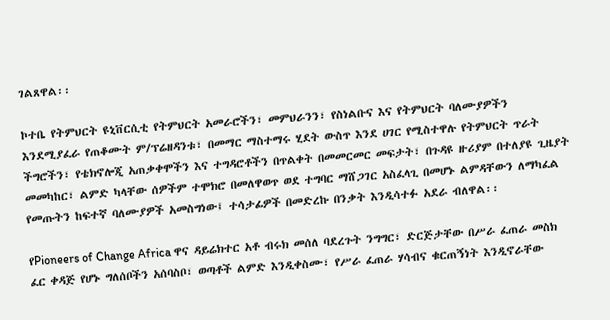ገልጸዋል፡፡

ኮተቤ የትምህርት ዩኒቨርሲቲ የትምህርት አመራሮችን፣ መምህራንን፣ የስነልቡና እና የትምህርት ባለሙያዎችን እንደሚያፈራ የጠቆሙት ም/ፕሬዘዳንቱ፣ በመማር ማስተማሩ ሂደት ውስጥ እንደ ሀገር የሚስተዋሉ የትምህርት ጥራት ችግሮችን፣ የቴክኖሎጂ አጠቃቀሞችን እና ተግዳሮቶችን በጥልቀት በመመርመር መፍታት፣ በጉዳዩ ዙሪያም በተለያዩ ጊዜያት መመካከር፣ ልምድ ካላቸው ሰዎችም ተሞክሮ በመለዋወጥ ወደ ተግባር ማሸጋገር አስፈላጊ በመሆኑ ልምዳቸውን ለማካፈል የመጡትን ከፍተኛ ባለሙያዎች አመስግነው፤ ተሳታፊዎች በመድረኩ በንቃት እንዲሳተፉ አደራ ብለዋል፡፡

የPioneers of Change Africa ዋና ዳይሬክተር አቶ ብሩክ መሰለ ባደረጉት ንግግር፣ ድርጅታቸው በሥራ ፈጠራ መስክ ፈር ቀዳጅ የሆኑ ግለሰቦችን አሰባስቦ፣ ወጣቶች ልምድ እንዲቀስሙ፣ የሥራ ፈጠራ ሃሳብና ቁርጠኝነት እንዲኖራቸው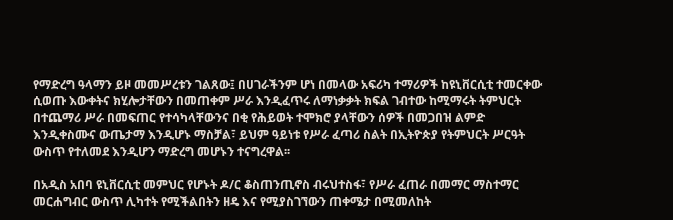የማድረግ ዓላማን ይዞ መመሥረቱን ገልጸው፤ በሀገራችንም ሆነ በመላው አፍሪካ ተማሪዎች ከዩኒቨርሲቲ ተመርቀው ሲወጡ እውቀትና ክሂሎታቸውን በመጠቀም ሥራ እንዲፈጥሩ ለማነቃቃት ክፍል ገብተው ከሚማሩት ትምህርት በተጨማሪ ሥራ በመፍጠር የተሳካላቸውንና በቂ የሕይወት ተሞክሮ ያላቸውን ሰዎች በመጋበዝ ልምድ እንዲቀስሙና ውጤታማ እንዲሆኑ ማስቻል፣ ይህም ዓይነቱ የሥራ ፈጣሪ ስልት በኢትዮጵያ የትምህርት ሥርዓት ውስጥ የተለመደ እንዲሆን ማድረግ መሆኑን ተናግረዋል፡፡

በአዲስ አበባ ዩኒቨርሲቲ መምህር የሆኑት ዶ/ር ቆስጠንጢኖስ ብሩህተስፋ፣ የሥራ ፈጠራ በመማር ማስተማር መርሐግብር ውስጥ ሊካተት የሚችልበትን ዘዴ እና የሚያስገኘውን ጠቀሜታ በሚመለከት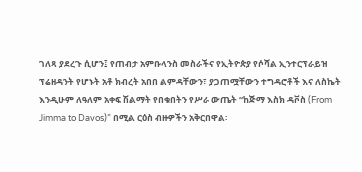ገለጻ ያደረጉ ሲሆን፤ የጠብታ አምቡላንስ መስራችና የኢትዮጵያ የሶሻል ኢንተርፕራይዝ ፕሬዘዳንት የሆኑት አቶ ክብረት አበበ ልምዳቸውን፣ ያጋጠሟቸውን ተግዳሮቶች እና ለስኬት እንዲሁም ለዓለም አቀፍ ሽልማት የበቁበትን የሥራ ውጤት “ከጅማ እስክ ዳቮስ (From Jimma to Davos)” በሚል ርዕስ ብዙዎችን አቅርበዋል፡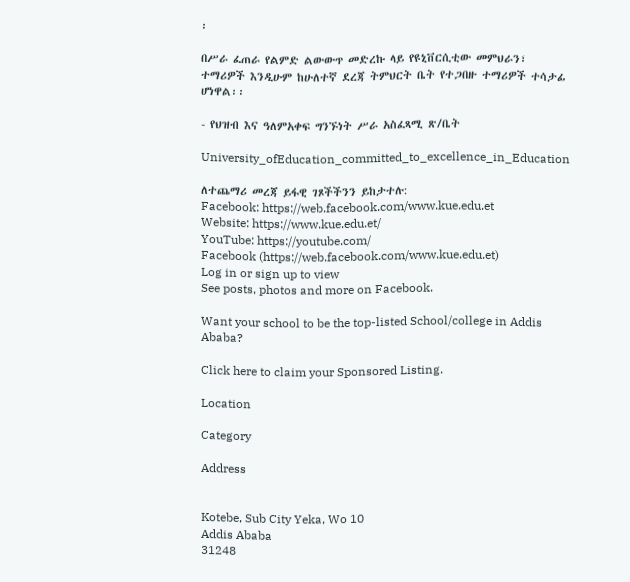፡

በሥራ ፈጠራ የልምድ ልውውጥ መድረኩ ላይ የዩኒቨርሲቲው መምህራን፣ ተማሪዎች እንዲሁም ከሁለተኛ ደረጃ ትምህርት ቤት የተጋበዙ ተማሪዎች ተሳታፊ ሆነዋል፡፡

- የህዝብ እና ዓለምአቀፍ ግንኙነት ሥራ አስፈጻሚ ጽ/ቤት

University_ofEducation_committed_to_excellence_in_Education

ለተጨማሪ መረጃ ይፋዊ ገጾችችንን ይከታተሉ:
Facebook: https://web.facebook.com/www.kue.edu.et
Website: https://www.kue.edu.et/
YouTube: https://youtube.com/
Facebook (https://web.facebook.com/www.kue.edu.et)
Log in or sign up to view
See posts, photos and more on Facebook.

Want your school to be the top-listed School/college in Addis Ababa?

Click here to claim your Sponsored Listing.

Location

Category

Address


Kotebe, Sub City Yeka, Wo 10
Addis Ababa
31248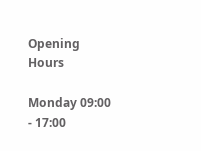Opening Hours

Monday 09:00 - 17:00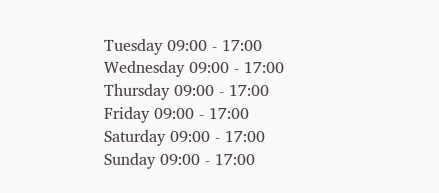Tuesday 09:00 - 17:00
Wednesday 09:00 - 17:00
Thursday 09:00 - 17:00
Friday 09:00 - 17:00
Saturday 09:00 - 17:00
Sunday 09:00 - 17:00